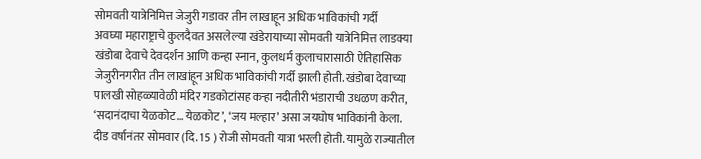सोमवती यात्रेनिमित्त जेजुरी गडावर तीन लाखाहून अधिक भाविकांची गर्दी
अवघ्या महाराष्ट्राचे कुलदैवत असलेल्या खंडेरायाच्या सोमवती यात्रेनिमित्त लाडक्या खंडोबा देवाचे देवदर्शन आणि कन्हा स्नान, कुलधर्म कुलाचारासाठी ऐतिहासिक जेजुरीनगरीत तीन लाखांहून अधिक भाविकांची गर्दी झाली होती. खंडोबा देवाच्या पालखी सोहळ्यावेळी मंदिर गडकोटांसह कऱ्हा नदीतीरी भंडाराची उधळण करीत, ‘सदानंदाचा येळकोट… येळकोट’, ‘जय मल्हार’ असा जयघोष भाविकांनी केला.
दीड वर्षानंतर सोमवार (दि. 15 ) रोजी सोमवती यात्रा भरली होती. यामुळे राज्यातील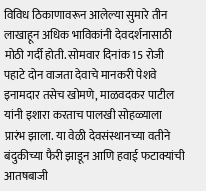विविध ठिकाणावरून आलेल्या सुमारे तीन लाखाहून अधिक भाविकांनी देवदर्शनासाठी मोठी गर्दी होती. सोमवार दिनांक 15 रोजी पहाटे दोन वाजता देवाचे मानकरी पेशवे इनामदार तसेच खोमणे, माळवदकर पाटील यांनी इशारा करताच पालखी सोहळ्याला प्रारंभ झाला. या वेळी देवसंस्थानच्या वतीने बंदुकीच्या फैरी झाडून आणि हवाई फटाक्यांची आतषबाजी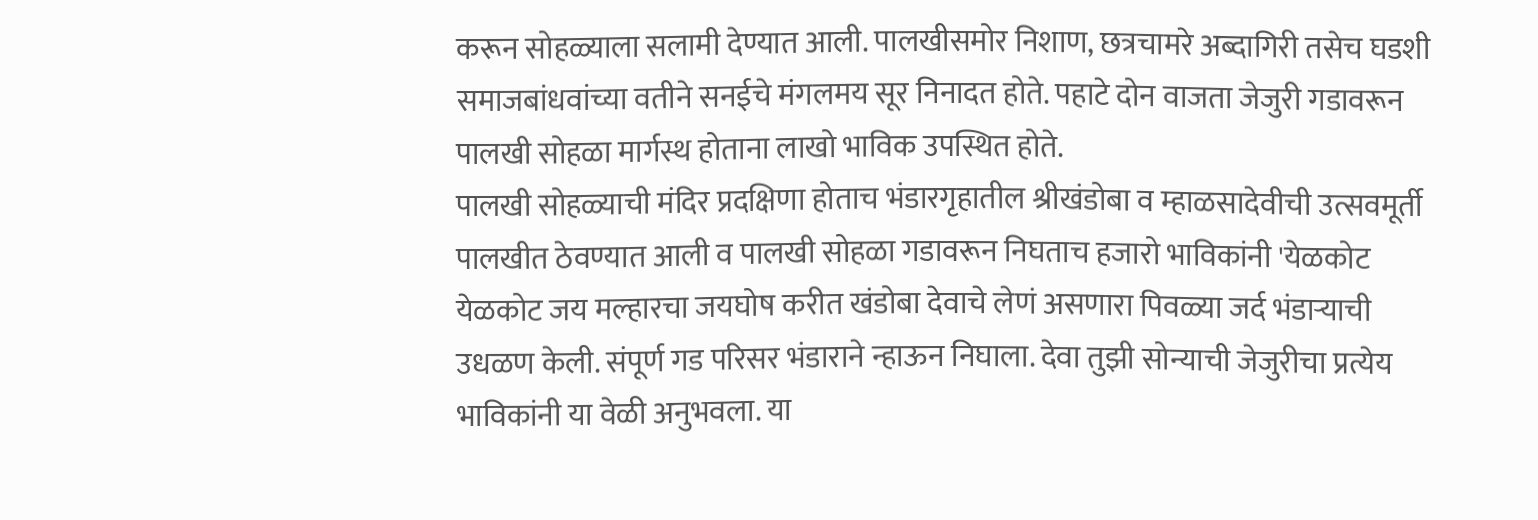करून सोहळ्याला सलामी देण्यात आली. पालखीसमोर निशाण, छत्रचामरे अब्दागिरी तसेच घडशी समाजबांधवांच्या वतीने सनईचे मंगलमय सूर निनादत होते. पहाटे दोन वाजता जेजुरी गडावरून पालखी सोहळा मार्गस्थ होताना लाखो भाविक उपस्थित होते.
पालखी सोहळ्याची मंदिर प्रदक्षिणा होताच भंडारगृहातील श्रीखंडोबा व म्हाळसादेवीची उत्सवमूर्ती पालखीत ठेवण्यात आली व पालखी सोहळा गडावरून निघताच हजारो भाविकांनी 'येळकोट येळकोट जय मल्हारचा जयघोष करीत खंडोबा देवाचे लेणं असणारा पिवळ्या जर्द भंडाऱ्याची उधळण केली. संपूर्ण गड परिसर भंडाराने न्हाऊन निघाला. देवा तुझी सोन्याची जेजुरीचा प्रत्येय भाविकांनी या वेळी अनुभवला. या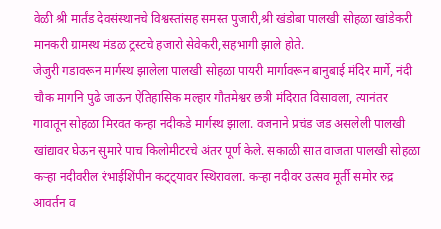वेळी श्री मार्तंड देवसंस्थानचे विश्वस्तांसह समस्त पुजारी,श्री खंडोबा पालखी सोहळा खांडेकरी मानकरी ग्रामस्थ मंडळ ट्रस्टचे हजारो सेवेकरी,सहभागी झाले होते.
जेजुरी गडावरून मार्गस्थ झालेला पालखी सोहळा पायरी मार्गावरून बानुबाई मंदिर मार्गे, नंदी चौक मागनि पुढे जाऊन ऐतिहासिक मल्हार गौतमेश्वर छत्री मंदिरात विसावला, त्यानंतर गावातून सोहळा मिरवत कन्हा नदीकडे मार्गस्थ झाला. वजनाने प्रचंड जड असलेली पालखी खांद्यावर घेऊन सुमारे पाच किलोमीटरचे अंतर पूर्ण केले. सकाळी सात वाजता पालखी सोहळा कऱ्हा नदीवरील रंभाईशिंपीन कट्ट्यावर स्थिरावला. कऱ्हा नदीवर उत्सव मूर्ती समोर रुद्र आवर्तन व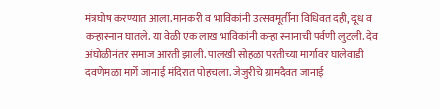मंत्रघोष करण्यात आला.मानकरी व भाविकांनी उत्सवमूर्तीना विधिवत दही, दूध व कऱ्हास्नान घातले. या वेळी एक लाख भाविकांनी कऱ्हा स्नानाची पर्वणी लुटली. देव अंघोळीनंतर समाज आरती झाली. पालखी सोहळा परतीच्या मार्गावर घालेवाडी
दवणेमळा मार्गे जानाई मंदिरात पोहचला. जेजुरीचे ग्रामदैवत जानाई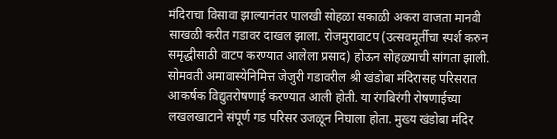मंदिराचा विसावा झाल्यानंतर पालखी सोहळा सकाळी अकरा वाजता मानवी साखळी करीत गडावर दाखल झाला. रोजमुरावाटप (उत्सवमूर्तीचा स्पर्श करुन समृद्धीसाठी वाटप करण्यात आलेला प्रसाद) होऊन सोहळ्याची सांगता झाली.
सोमवती अमावास्येनिमित्त जेजुरी गडावरील श्री खंडोबा मंदिरासह परिसरात आकर्षक विद्युतरोषणाई करण्यात आली होती. या रंगबिरंगी रोषणाईच्या लखलखाटाने संपूर्ण गड परिसर उजळून निघाला होता. मुख्य खंडोबा मंदिर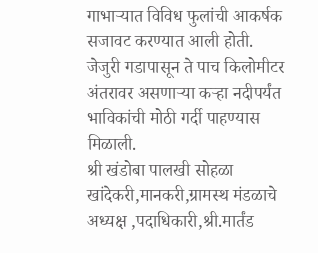गाभाऱ्यात विविध फुलांची आकर्षक सजावट करण्यात आली होती.
जेजुरी गडापासून ते पाच किलोमीटर अंतरावर असणाऱ्या कऱ्हा नदीपर्यंत भाविकांची मोठी गर्दी पाहण्यास मिळाली.
श्री खंडोबा पालखी सोहळा खांदेकरी,मानकरी,ग्रामस्थ मंडळाचे अध्यक्ष ,पदाधिकारी,श्री.मार्तंड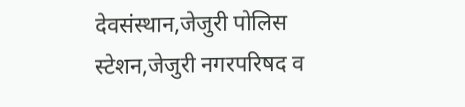देवसंस्थान,जेजुरी पोलिस स्टेशन,जेजुरी नगरपरिषद व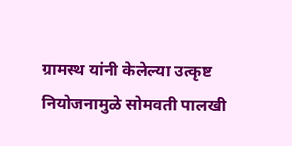ग्रामस्थ यांनी केलेल्या उत्कृष्ट नियोजनामुळे सोमवती पालखी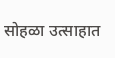सोहळा उत्साहात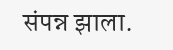संपन्न झाला.